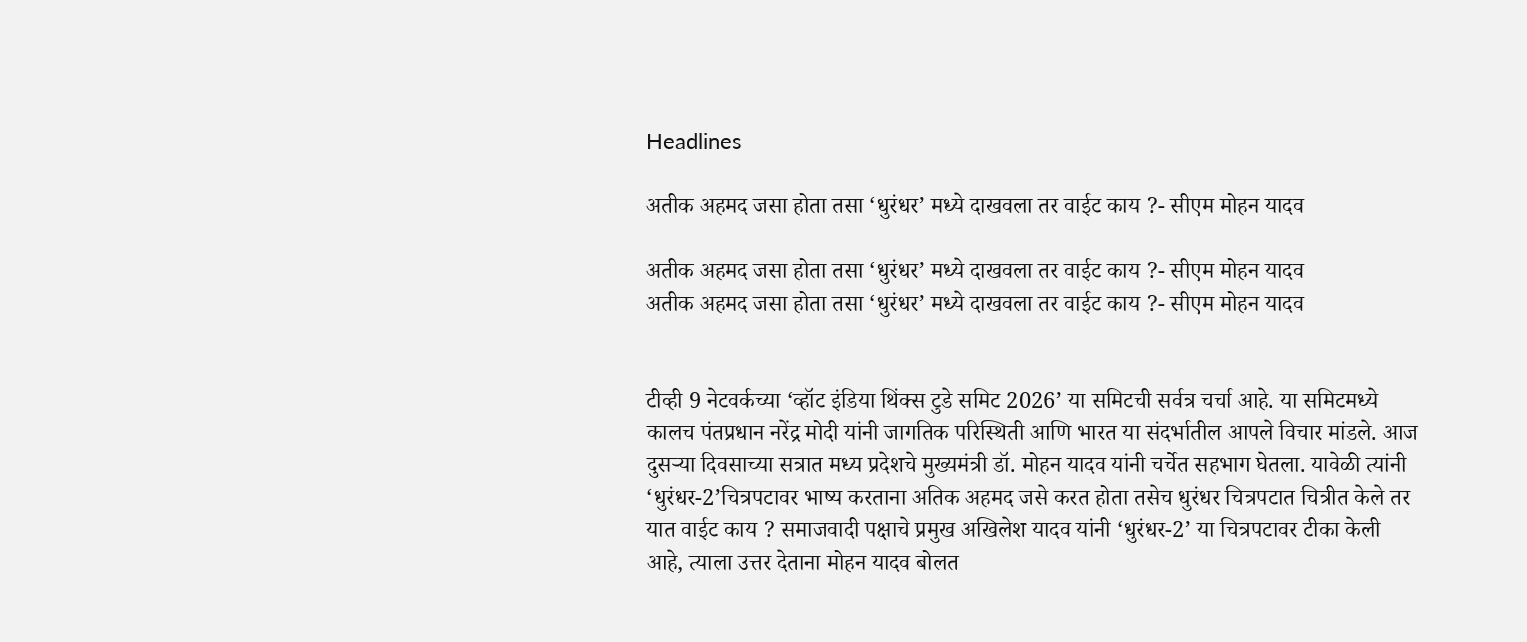Headlines

अतीक अहमद जसा होता तसा ‘धुरंधर’ मध्ये दाखवला तर वाईट काय ?- सीएम मोहन यादव

अतीक अहमद जसा होता तसा ‘धुरंधर’ मध्ये दाखवला तर वाईट काय ?- सीएम मोहन यादव
अतीक अहमद जसा होता तसा ‘धुरंधर’ मध्ये दाखवला तर वाईट काय ?- सीएम मोहन यादव


टीव्ही 9 नेटवर्कच्या ‘व्हॉट इंडिया थिंक्स टुडे समिट 2026’ या समिटची सर्वत्र चर्चा आहे. या समिटमध्ये कालच पंतप्रधान नरेंद्र मोदी यांनी जागतिक परिस्थिती आणि भारत या संदर्भातील आपले विचार मांडले. आज दुसऱ्या दिवसाच्या सत्रात मध्य प्रदेशचे मुख्यमंत्री डॉ. मोहन यादव यांनी चर्चेत सहभाग घेतला. यावेळी त्यांनी ‘धुरंधर-2’चित्रपटावर भाष्य करताना अतिक अहमद जसे करत होता तसेच धुरंधर चित्रपटात चित्रीत केले तर यात वाईट काय ? समाजवादी पक्षाचे प्रमुख अखिलेश यादव यांनी ‘धुरंधर-2’ या चित्रपटावर टीका केली आहे, त्याला उत्तर देताना मोहन यादव बोलत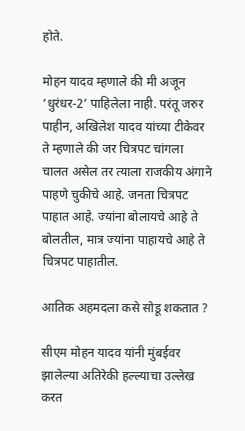होते.

मोहन यादव म्हणाले की मी अजून ‘धुरंधर-2’ पाहिलेला नाही. परंतू जरुर पाहीन, अखिलेश यादव यांच्या टीकेवर ते म्हणाले की जर चित्रपट चांगला चालत असेल तर त्याला राजकीय अंगाने पाहणे चुकीचे आहे. जनता चित्रपट पाहात आहे. ज्यांना बोलायचे आहे ते बोलतील, मात्र ज्यांना पाहायचे आहे ते चित्रपट पाहातील.

आतिक अहमदला कसे सोडू शकतात ?

सीएम मोहन यादव यांनी मुंबईवर झालेल्या अतिरेकी हल्ल्याचा उल्लेख करत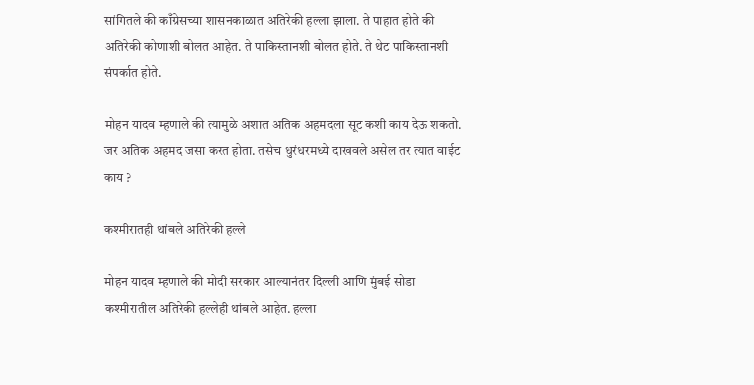सांगितले की काँग्रेसच्या शासनकाळात अतिरेकी हल्ला झाला. ते पाहात होते की अतिरेकी कोणाशी बोलत आहेत. ते पाकिस्तानशी बोलत होते. ते थेट पाकिस्तानशी संपर्कात होते.

मोहन यादव म्हणाले की त्यामुळे अशात अतिक अहमदला सूट कशी काय देऊ शकतो. जर अतिक अहमद जसा करत होता. तसेच धुरंधरमध्ये दाखवले असेल तर त्यात वाईट काय ?

कश्मीरातही थांबले अतिरेकी हल्ले

मोहन यादव म्हणाले की मोदी सरकार आल्यानंतर दिल्ली आणि मुंबई सोडा कश्मीरातील अतिरेकी हल्लेही थांबले आहेत. हल्ला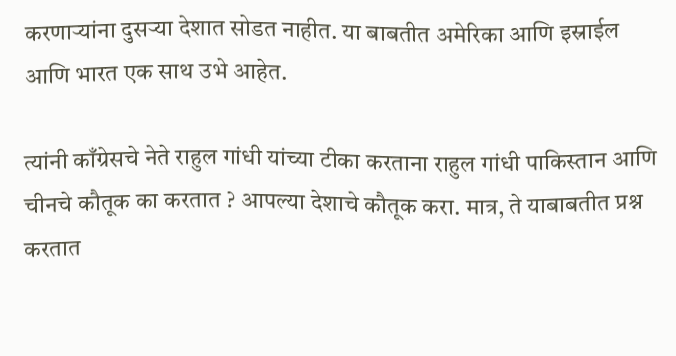करणाऱ्यांना दुसऱ्या देशात सोडत नाहीत. या बाबतीत अमेरिका आणि इस्राईल आणि भारत एक साथ उभे आहेत.

त्यांनी काँग्रेसचे नेते राहुल गांधी यांच्या टीका करताना राहुल गांधी पाकिस्तान आणि चीनचे कौतूक का करतात ? आपल्या देशाचे कौतूक करा. मात्र, ते याबाबतीत प्रश्न करतात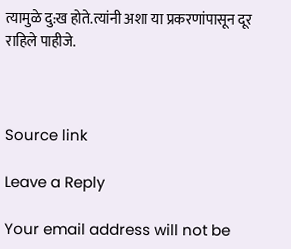त्यामुळे दु:ख होते.त्यांनी अशा या प्रकरणांपासून दूर राहिले पाहीजे.



Source link

Leave a Reply

Your email address will not be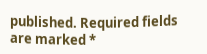published. Required fields are marked *